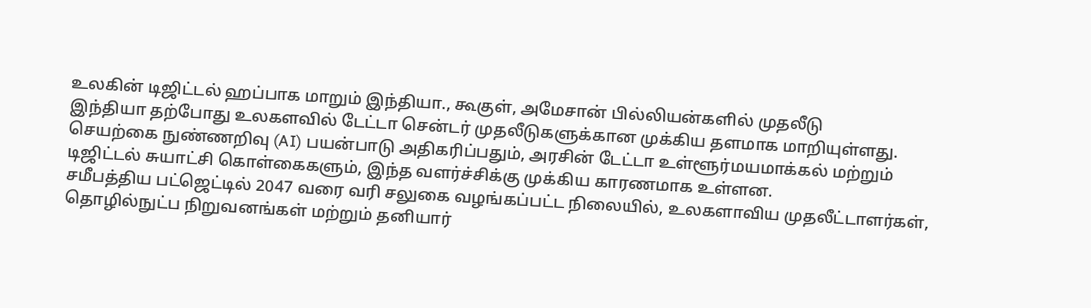உலகின் டிஜிட்டல் ஹப்பாக மாறும் இந்தியா., கூகுள், அமேசான் பில்லியன்களில் முதலீடு
இந்தியா தற்போது உலகளவில் டேட்டா சென்டர் முதலீடுகளுக்கான முக்கிய தளமாக மாறியுள்ளது.
செயற்கை நுண்ணறிவு (AI) பயன்பாடு அதிகரிப்பதும், அரசின் டேட்டா உள்ளூர்மயமாக்கல் மற்றும் டிஜிட்டல் சுயாட்சி கொள்கைகளும், இந்த வளர்ச்சிக்கு முக்கிய காரணமாக உள்ளன.
சமீபத்திய பட்ஜெட்டில் 2047 வரை வரி சலுகை வழங்கப்பட்ட நிலையில், உலகளாவிய முதலீட்டாளர்கள், தொழில்நுட்ப நிறுவனங்கள் மற்றும் தனியார்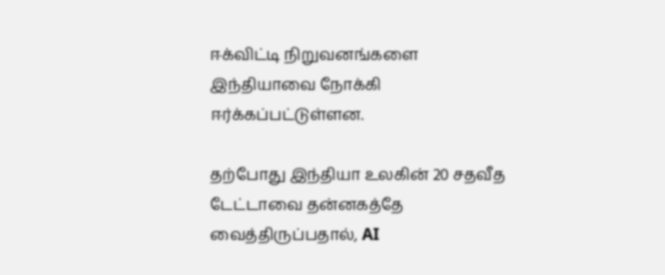ஈக்விட்டி நிறுவனங்களை இந்தியாவை நோக்கி ஈர்க்கப்பட்டுள்ளன.

தற்போது இந்தியா உலகின் 20 சதவீத டேட்டாவை தன்னகத்தே வைத்திருப்பதால், AI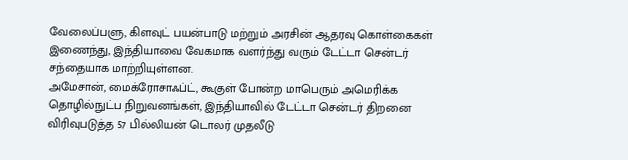வேலைப்பளு, கிளவுட் பயன்பாடு மற்றும் அரசின் ஆதரவு கொள்கைகள் இணைந்து, இந்தியாவை வேகமாக வளர்ந்து வரும் டேட்டா சென்டர் சந்தையாக மாற்றியுள்ளன.
அமேசான், மைக்ரோசாஃப்ட், கூகுள் போன்ற மாபெரும் அமெரிக்க தொழில்நுட்ப நிறுவனங்கள், இந்தியாவில் டேட்டா சென்டர் திறனை விரிவுபடுத்த 57 பில்லியன் டொலர் முதலீடு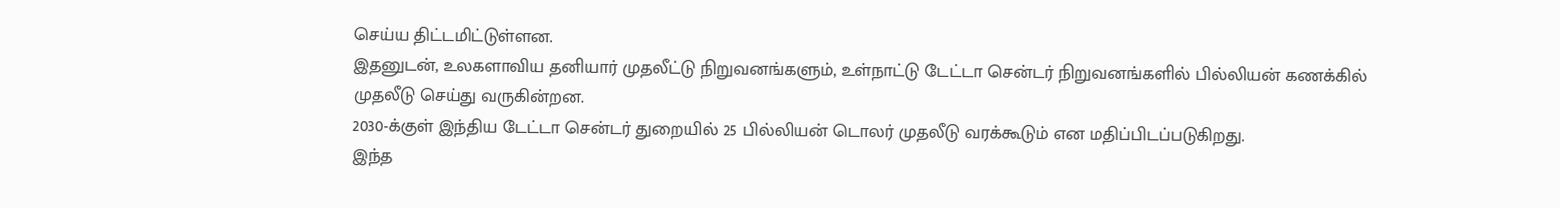செய்ய திட்டமிட்டுள்ளன.
இதனுடன், உலகளாவிய தனியார் முதலீட்டு நிறுவனங்களும், உள்நாட்டு டேட்டா சென்டர் நிறுவனங்களில் பில்லியன் கணக்கில் முதலீடு செய்து வருகின்றன.
2030-க்குள் இந்திய டேட்டா சென்டர் துறையில் 25 பில்லியன் டொலர் முதலீடு வரக்கூடும் என மதிப்பிடப்படுகிறது.
இந்த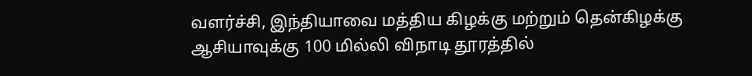வளர்ச்சி, இந்தியாவை மத்திய கிழக்கு மற்றும் தென்கிழக்கு ஆசியாவுக்கு 100 மில்லி விநாடி தூரத்தில்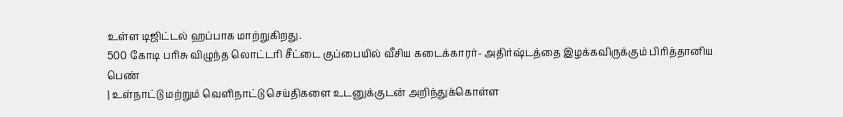உள்ள டிஜிட்டல் ஹப்பாக மாற்றுகிறது.
500 கோடி பரிசு விழுந்த லொட்டரி சீட்டை குப்பையில் வீசிய கடைக்காரர்- அதிர்ஷ்டத்தை இழக்கவிருக்கும் பிரித்தானிய பெண்
| உள்நாட்டு மற்றும் வெளிநாட்டு செய்திகளை உடனுக்குடன் அறிந்துக்கொள்ள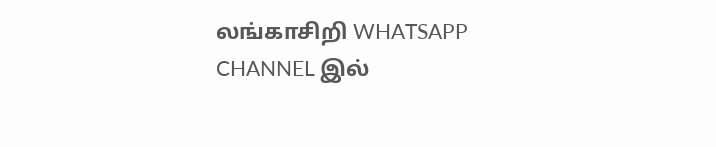லங்காசிறி WHATSAPP CHANNEL இல்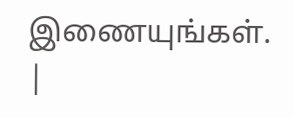இணையுங்கள். |